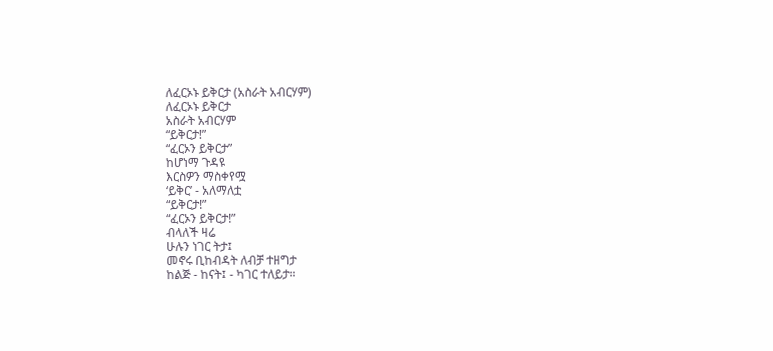ለፈርኦኑ ይቅርታ (አስራት አብርሃም)
ለፈርኦኑ ይቅርታ
አስራት አብርሃም
“ይቅርታ!”
“ፈርኦን ይቅርታ”
ከሆነማ ጉዳዩ
እርስዎን ማስቀየሟ
‘ይቅር’ - አለማለቷ
“ይቅርታ!”
“ፈርኦን ይቅርታ!”
ብላለች ዛሬ
ሁሉን ነገር ትታ፤
መኖሩ ቢከብዳት ለብቻ ተዘግታ
ከልጅ - ከናት፤ - ካገር ተለይታ።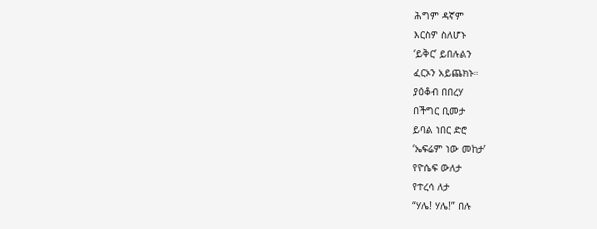ሕግም ዳኛም
እርስዎ ስለሆኑ
‘ይቅር’ ይበሉልን
ፈርኦን አይጨክኑ።
ያዕቆብ በበረሃ
በችግር ቢመታ
ይባል ነበር ድሮ
‘ኤፍሬም ነው መከታ’
የዮሴፍ ውለታ
የተረሳ ለታ
“ሃሌ! ሃሌ!” በሉ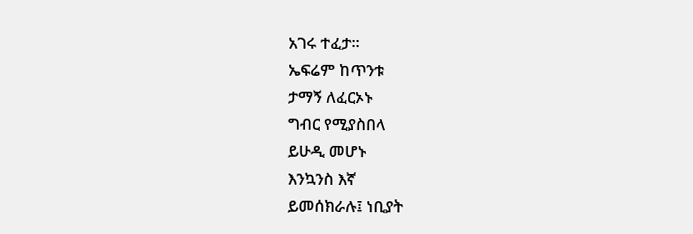አገሩ ተፈታ።
ኤፍሬም ከጥንቱ
ታማኝ ለፈርኦኑ
ግብር የሚያስበላ
ይሁዲ መሆኑ
እንኳንስ እኛ
ይመሰክራሉ፤ ነቢያት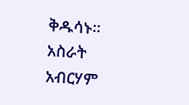ቅዱሳኑ።
አስራት አብርሃም